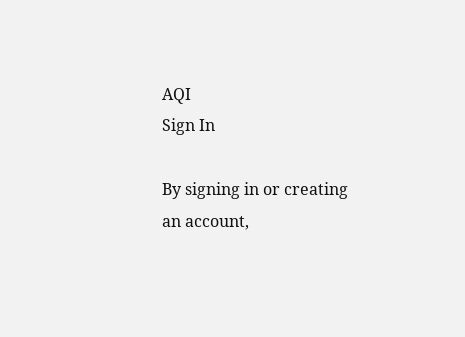AQI
Sign In

By signing in or creating an account,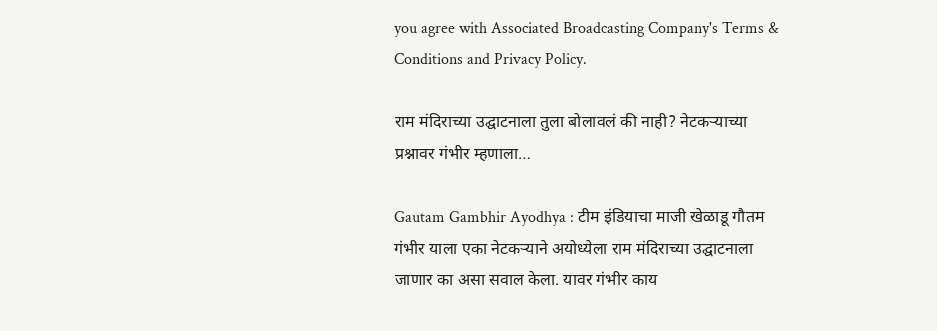you agree with Associated Broadcasting Company's Terms & Conditions and Privacy Policy.

राम मंदिराच्या उद्घाटनाला तुला बोलावलं की नाही? नेटकऱ्याच्या प्रश्नावर गंभीर म्हणाला…

Gautam Gambhir Ayodhya : टीम इंडियाचा माजी खेळाडू गौतम गंभीर याला एका नेटकऱ्याने अयोध्येला राम मंदिराच्या उद्घाटनाला जाणार का असा सवाल केला. यावर गंभीर काय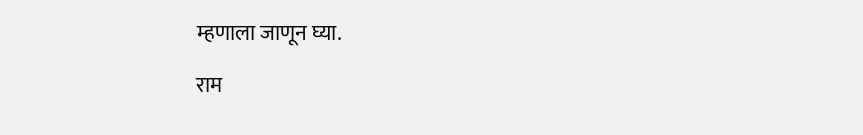म्हणाला जाणून घ्या.

राम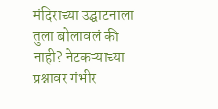मंदिराच्या उद्घाटनाला तुला बोलावलं की नाही? नेटकऱ्याच्या प्रश्नावर गंभीर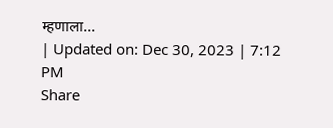म्हणाला...
| Updated on: Dec 30, 2023 | 7:12 PM
Share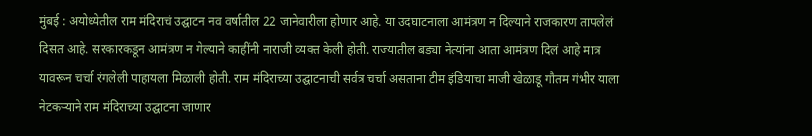मुंबई : अयोध्येतील राम मंदिराचं उद्घाटन नव वर्षातील 22 जानेवारीला होणार आहे. या उदघाटनाला आमंत्रण न दिल्याने राजकारण तापलेलं दिसत आहे. सरकारकडून आमंत्रण न गेल्याने काहींनी नाराजी व्यक्त केली होती. राज्यातील बड्या नेत्यांना आता आमंत्रण दिलं आहे मात्र यावरून चर्चा रंगलेली पाहायला मिळाली होती. राम मंदिराच्या उद्घाटनाची सर्वत्र चर्चा असताना टीम इंडियाचा माजी खेळाडू गौतम गंभीर याला नेटकऱ्याने राम मंदिराच्या उद्घाटना जाणार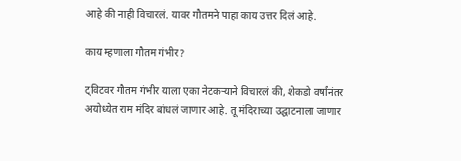आहे की नाही विचारलं. यावर गौतमने पाहा काय उत्तर दिलं आहे.

काय म्हणाला गौतम गंभीर?

ट्विटवर गौतम गंभीर याला एका नेटकऱ्याने विचारलं की, शेकडो वर्षांनंतर अयोध्येत राम मंदिर बांधलं जाणार आहे. तू मंदिराच्या उद्घाटनाला जाणार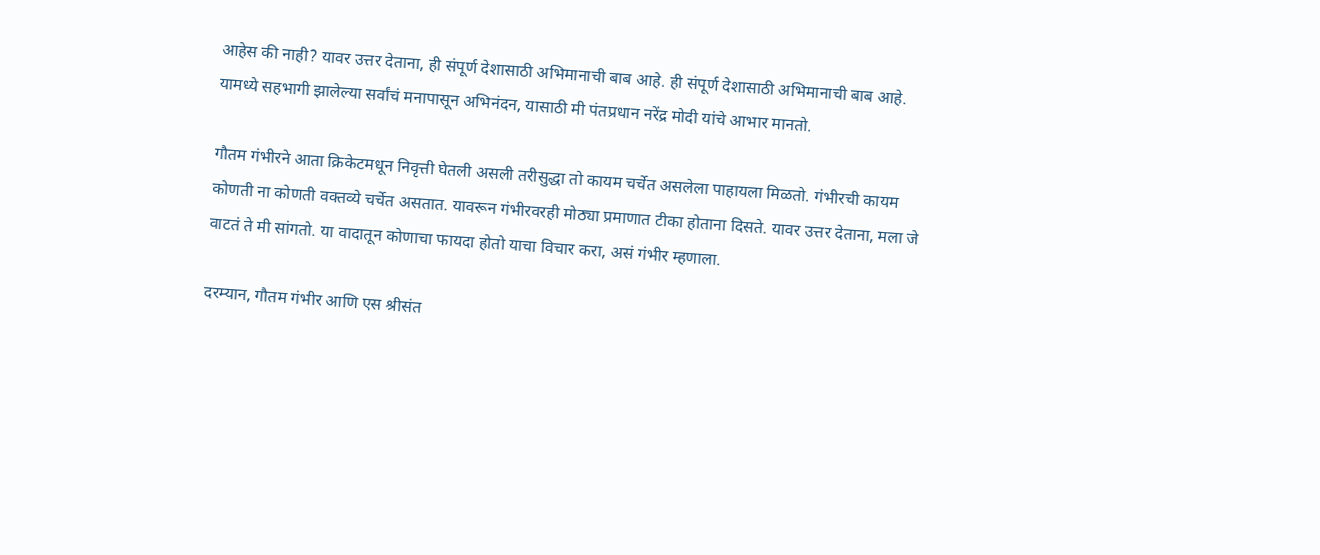आहेस की नाही? यावर उत्तर देताना, ही संपूर्ण देशासाठी अभिमानाची बाब आहे. ही संपूर्ण देशासाठी अभिमानाची बाब आहे. यामध्ये सहभागी झालेल्या सर्वांचं मनापासून अभिनंदन, यासाठी मी पंतप्रधान नरेंद्र मोदी यांचे आभार मानतो.

गौतम गंभीरने आता क्रिकेटमधून निवृत्ती घेतली असली तरीसुद्धा तो कायम चर्चेत असलेला पाहायला मिळतो. गंभीरची कायम कोणती ना कोणती वक्तव्ये चर्चेत असतात. यावरून गंभीरवरही मोठ्या प्रमाणात टीका होताना दिसते. यावर उत्तर देताना, मला जे वाटतं ते मी सांगतो. या वादातून कोणाचा फायदा होतो याचा विचार करा, असं गंभीर म्हणाला.

दरम्यान, गौतम गंभीर आणि एस श्रीसंत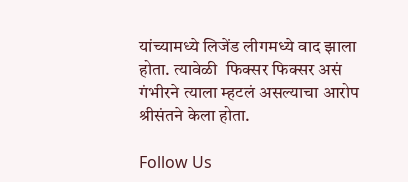यांच्यामध्ये लिजेंड लीगमध्ये वाद झाला होता. त्यावेळी  फिक्सर फिक्सर असं गंभीरने त्याला म्हटलं असल्याचा आरोप श्रीसंतने केला होता.

Follow Us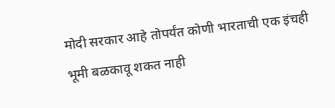मोदी सरकार आहे तोपर्यंत कोणी भारताची एक इंचही भूमी बळकावू शकत नाही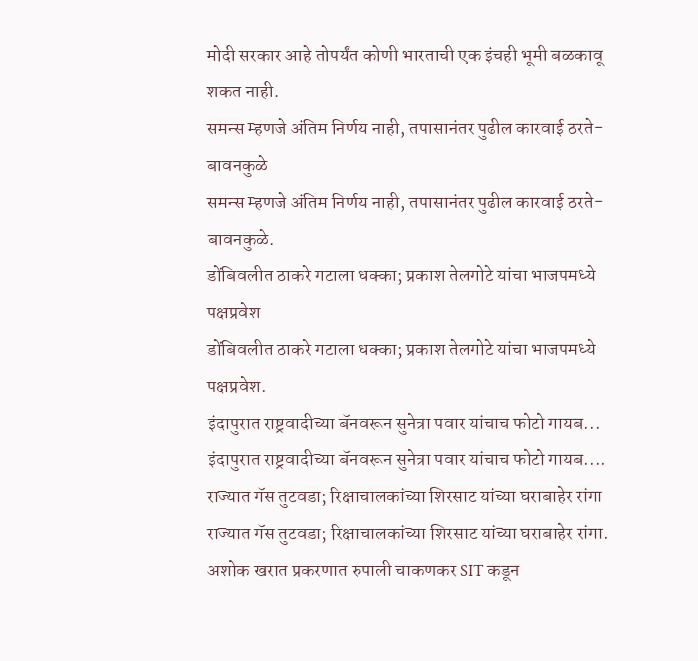मोदी सरकार आहे तोपर्यंत कोणी भारताची एक इंचही भूमी बळकावू शकत नाही.
समन्स म्हणजे अंतिम निर्णय नाही, तपासानंतर पुढील कारवाई ठरते- बावनकुळे
समन्स म्हणजे अंतिम निर्णय नाही, तपासानंतर पुढील कारवाई ठरते- बावनकुळे.
डोंबिवलीत ठाकरे गटाला धक्का; प्रकाश तेलगोटे यांचा भाजपमध्ये पक्षप्रवेश
डोंबिवलीत ठाकरे गटाला धक्का; प्रकाश तेलगोटे यांचा भाजपमध्ये पक्षप्रवेश.
इंदापुरात राष्ट्रवादीच्या बॅनवरून सुनेत्रा पवार यांचाच फोटो गायब...
इंदापुरात राष्ट्रवादीच्या बॅनवरून सुनेत्रा पवार यांचाच फोटो गायब....
राज्यात गॅस तुटवडा; रिक्षाचालकांच्या शिरसाट यांच्या घराबाहेर रांगा
राज्यात गॅस तुटवडा; रिक्षाचालकांच्या शिरसाट यांच्या घराबाहेर रांगा.
अशोक खरात प्रकरणात रुपाली चाकणकर SIT कडून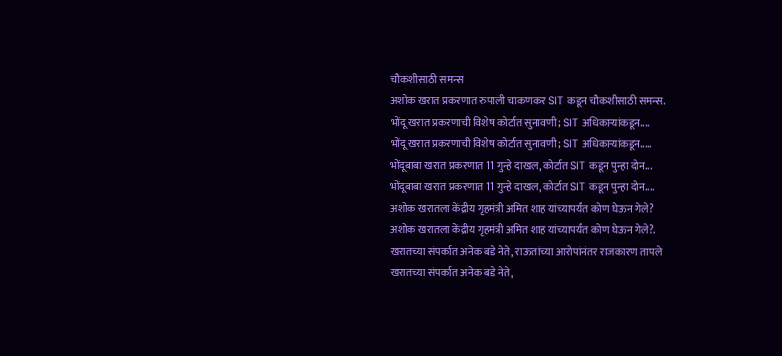चौकशीसाठी समन्स
अशोक खरात प्रकरणात रुपाली चाकणकर SIT कडून चौकशीसाठी समन्स.
भोंदू खरात प्रकरणाची विशेष कोर्टात सुनावणी; SIT अधिकाऱ्यांकडून....
भोंदू खरात प्रकरणाची विशेष कोर्टात सुनावणी; SIT अधिकाऱ्यांकडून.....
भोंदूबाबा खरात प्रकरणात 11 गुन्हे दाखल, कोर्टात SIT कडून पुन्हा दोन...
भोंदूबाबा खरात प्रकरणात 11 गुन्हे दाखल, कोर्टात SIT कडून पुन्हा दोन....
अशोक खरातला केंद्रीय गृहमंत्री अमित शाह यांच्यापर्यंत कोण घेऊन गेले?
अशोक खरातला केंद्रीय गृहमंत्री अमित शाह यांच्यापर्यंत कोण घेऊन गेले?.
खरातच्या संपर्कात अनेक बडे नेते, राऊतांच्या आरोपांनंतर राजकारण तापले
खरातच्या संपर्कात अनेक बडे नेते,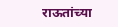राऊतांच्या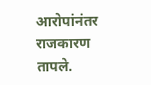आरोपांनंतर राजकारण तापले.